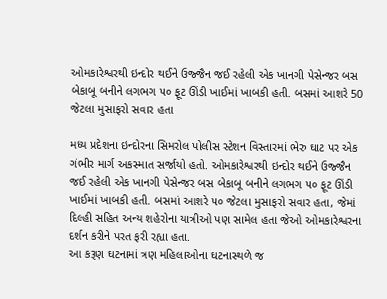ઓમકારેશ્વરથી ઇન્દોર થઈને ઉજ્જૈન જઈ રહેલી એક ખાનગી પેસેન્જર બસ બેકાબૂ બનીને લગભગ ૫૦ ફૂટ ઊંડી ખાઈમાં ખાબકી હતી. બસમાં આશરે 50 જેટલા મુસાફરો સવાર હતા

મધ્ય પ્રદેશના ઇન્દોરના સિમરોલ પોલીસ સ્ટેશન વિસ્તારમાં ભેરુ ઘાટ પર એક ગંભીર માર્ગ અકસ્માત સર્જાયો હતો. ઓમકારેશ્વરથી ઇન્દોર થઈને ઉજ્જૈન જઈ રહેલી એક ખાનગી પેસેન્જર બસ બેકાબૂ બનીને લગભગ ૫૦ ફૂટ ઊંડી ખાઈમાં ખાબકી હતી. બસમાં આશરે ૫૦ જેટલા મુસાફરો સવાર હતા, જેમાં દિલ્હી સહિત અન્ય શહેરોના યાત્રીઓ પણ સામેલ હતા જેઓ ઓમકારેશ્વરના દર્શન કરીને પરત ફરી રહ્યા હતા.
આ કરૂણ ઘટનામાં ત્રણ મહિલાઓના ઘટનાસ્થળે જ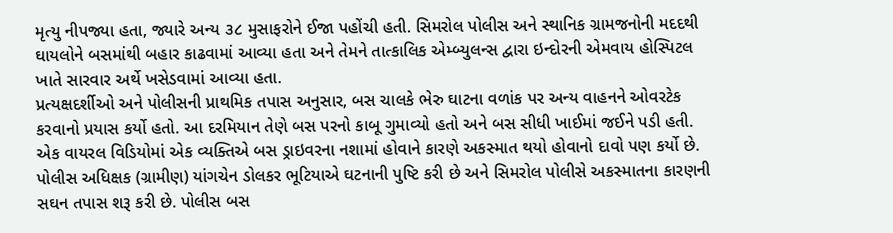મૃત્યુ નીપજ્યા હતા, જ્યારે અન્ય ૩૮ મુસાફરોને ઈજા પહોંચી હતી. સિમરોલ પોલીસ અને સ્થાનિક ગ્રામજનોની મદદથી ઘાયલોને બસમાંથી બહાર કાઢવામાં આવ્યા હતા અને તેમને તાત્કાલિક એમ્બ્યુલન્સ દ્વારા ઇન્દોરની એમવાય હોસ્પિટલ ખાતે સારવાર અર્થે ખસેડવામાં આવ્યા હતા.
પ્રત્યક્ષદર્શીઓ અને પોલીસની પ્રાથમિક તપાસ અનુસાર, બસ ચાલકે ભેરુ ઘાટના વળાંક પર અન્ય વાહનને ઓવરટેક કરવાનો પ્રયાસ કર્યો હતો. આ દરમિયાન તેણે બસ પરનો કાબૂ ગુમાવ્યો હતો અને બસ સીધી ખાઈમાં જઈને પડી હતી. એક વાયરલ વિડિયોમાં એક વ્યક્તિએ બસ ડ્રાઇવરના નશામાં હોવાને કારણે અકસ્માત થયો હોવાનો દાવો પણ કર્યો છે. પોલીસ અધિક્ષક (ગ્રામીણ) યાંગચેન ડોલકર ભૂટિયાએ ઘટનાની પુષ્ટિ કરી છે અને સિમરોલ પોલીસે અકસ્માતના કારણની સઘન તપાસ શરૂ કરી છે. પોલીસ બસ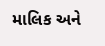માલિક અને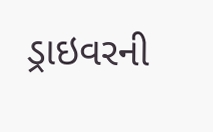ડ્રાઇવરની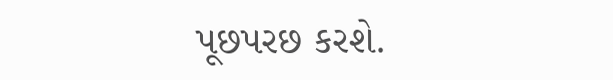પૂછપરછ કરશે.